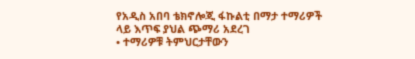የአዲስ አበባ ቴክኖሎጂ ፋኩልቲ በማታ ተማሪዎች ላይ እጥፍ ያህል ጭማሪ አደረገ
• ተማሪዎቹ ትምህርታቸውን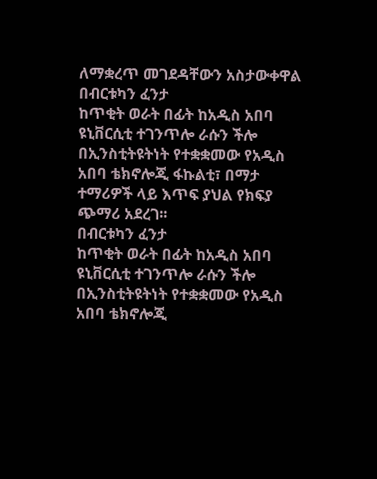ለማቋረጥ መገደዳቸውን አስታውቀዋል
በብርቱካን ፈንታ
ከጥቂት ወራት በፊት ከአዲስ አበባ ዩኒቨርሲቲ ተገንጥሎ ራሱን ችሎ በኢንስቲትዩትነት የተቋቋመው የአዲስ አበባ ቴክኖሎጂ ፋኩልቲ፣ በማታ ተማሪዎች ላይ እጥፍ ያህል የክፍያ ጭማሪ አደረገ፡፡
በብርቱካን ፈንታ
ከጥቂት ወራት በፊት ከአዲስ አበባ ዩኒቨርሲቲ ተገንጥሎ ራሱን ችሎ በኢንስቲትዩትነት የተቋቋመው የአዲስ አበባ ቴክኖሎጂ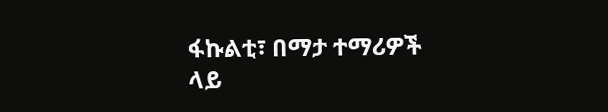ፋኩልቲ፣ በማታ ተማሪዎች ላይ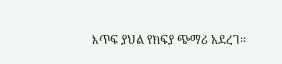እጥፍ ያህል የክፍያ ጭማሪ አደረገ፡፡